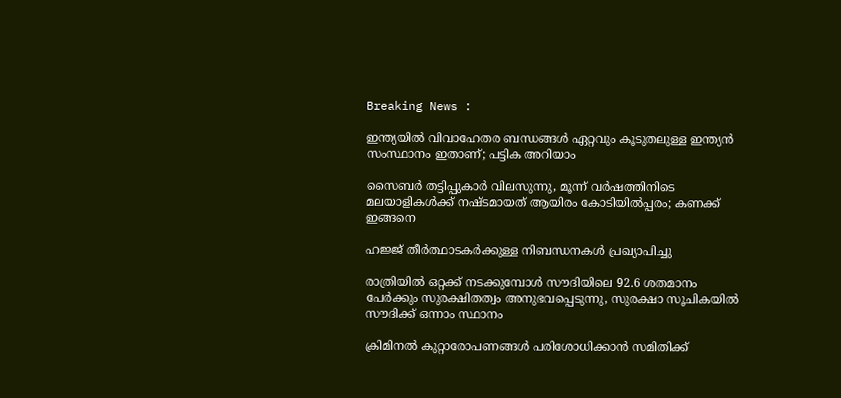Breaking News :

ഇന്ത്യയില്‍ വിവാഹേതര ബന്ധങ്ങള്‍ ഏറ്റവും കൂടുതലുള്ള ഇന്ത്യന്‍ സംസ്ഥാനം ഇതാണ്; പട്ടിക അറിയാം

സൈബര്‍ തട്ടിപ്പുകാര്‍ വിലസുന്നു, മൂന്ന് വര്‍ഷത്തിനിടെ മലയാളികള്‍ക്ക് നഷ്ടമായത് ആയിരം കോടിയില്‍പ്പരം; കണക്ക് ഇങ്ങനെ

ഹജ്ജ് തീർത്ഥാടകർക്കുള്ള നിബന്ധനകൾ പ്രഖ്യാപിച്ചു

രാത്രിയിൽ ഒറ്റക്ക് നടക്കുമ്പോൾ സൗദിയിലെ 92.6 ശതമാനം പേർക്കും സുരക്ഷിതത്വം അനുഭവപ്പെടുന്നു, സുരക്ഷാ സൂചികയിൽ സൗദിക്ക് ഒന്നാം സ്ഥാനം

ക്രിമിനല്‍ കുറ്റാരോപണങ്ങള്‍ പരിശോധിക്കാന്‍ സമിതിക്ക്‌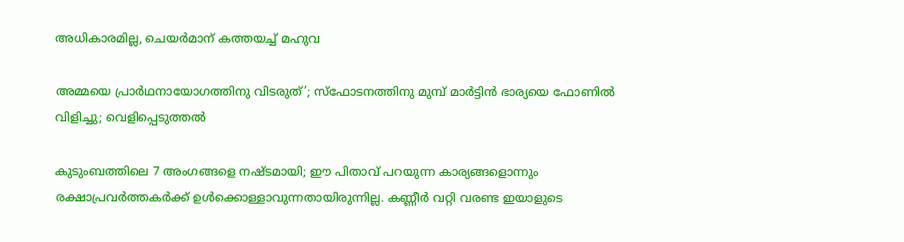അധികാരമില്ല, ചെയര്‍മാന്‌ കത്തയച്ച് മഹുവ

അമ്മയെ പ്രാര്‍ഥനായോഗത്തിനു വിടരുത്’; സ്‌ഫോടനത്തിനു മുമ്പ് മാര്‍ട്ടിന്‍ ഭാര്യയെ ഫോണില്‍ വിളിച്ചു; വെളിപ്പെടുത്തല്‍

കുടുംബത്തിലെ 7 അംഗങ്ങളെ നഷ്ടമായി; ഈ പിതാവ് പറയുന്ന കാര്യങ്ങളൊന്നും രക്ഷാപ്രവര്‍ത്തകര്‍ക്ക് ഉള്‍ക്കൊള്ളാവുന്നതായിരുന്നില്ല. കണ്ണീര്‍ വറ്റി വരണ്ട ഇയാളുടെ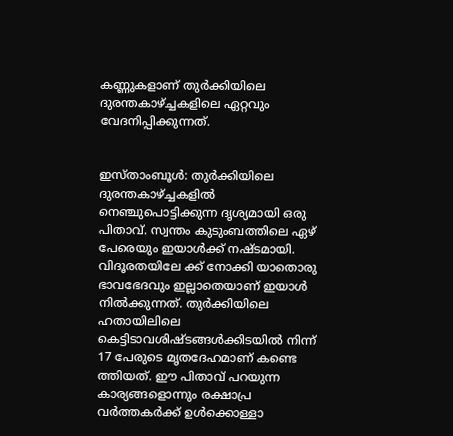കണ്ണുകളാണ് തുര്‍ക്കിയിലെ ദുരന്തകാഴ്ച്ചകളിലെ ഏറ്റവും വേദനിപ്പിക്കുന്നത്.


ഇസ്താംബൂള്‍: തുര്‍ക്കിയിലെ ദുരന്തകാഴ്ച്ചകളില്‍ നെഞ്ചുപൊട്ടിക്കുന്ന ദൃശ്യമായി ഒരു പിതാവ്. സ്വന്തം കുടുംബത്തിലെ ഏഴ് പേരെയും ഇയാള്‍ക്ക് നഷ്ടമായി. വിദൂരതയിലേ ക്ക് നോക്കി യാതൊരു ഭാവഭേദവും ഇല്ലാതെയാണ് ഇയാള്‍ നില്‍ക്കുന്നത്. തുര്‍ക്കിയിലെ ഹതായിലിലെ കെട്ടിടാവശിഷ്ടങ്ങള്‍ക്കിടയില്‍ നിന്ന് 17 പേരുടെ മൃതദേഹമാണ് കണ്ടെ ത്തിയത്. ഈ പിതാവ് പറയുന്ന കാര്യങ്ങളൊന്നും രക്ഷാപ്ര വര്‍ത്തകര്‍ക്ക് ഉള്‍ക്കൊള്ളാ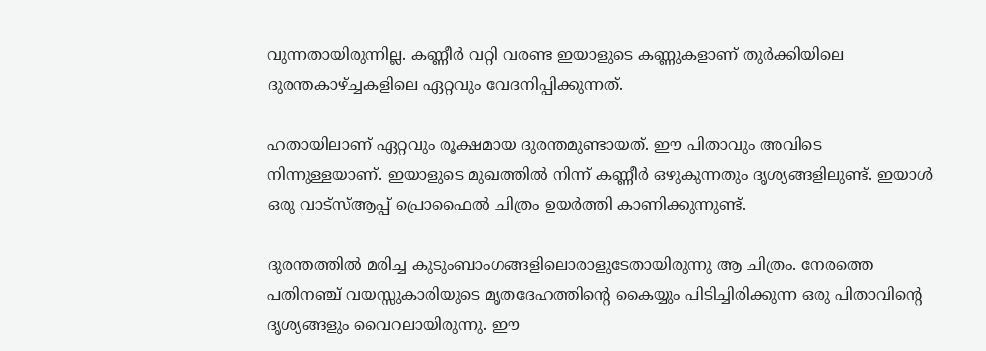വുന്നതായിരുന്നില്ല. കണ്ണീര്‍ വറ്റി വരണ്ട ഇയാളുടെ കണ്ണുകളാണ് തുര്‍ക്കിയിലെ ദുരന്തകാഴ്ച്ചകളിലെ ഏറ്റവും വേദനിപ്പിക്കുന്നത്.

ഹതായിലാണ് ഏറ്റവും രൂക്ഷമായ ദുരന്തമുണ്ടായത്. ഈ പിതാവും അവിടെ നിന്നുള്ളയാണ്. ഇയാളുടെ മുഖത്തില്‍ നിന്ന് കണ്ണീര്‍ ഒഴുകുന്നതും ദൃശ്യങ്ങളിലുണ്ട്. ഇയാള്‍ ഒരു വാട്‌സ്ആപ്പ് പ്രൊഫൈല്‍ ചിത്രം ഉയര്‍ത്തി കാണിക്കുന്നുണ്ട്.

ദുരന്തത്തില്‍ മരിച്ച കുടുംബാംഗങ്ങളിലൊരാളുടേതായിരുന്നു ആ ചിത്രം. നേരത്തെ പതിനഞ്ച് വയസ്സുകാരിയുടെ മൃതദേഹത്തിന്റെ കൈയ്യും പിടിച്ചിരിക്കുന്ന ഒരു പിതാവിന്റെ ദൃശ്യങ്ങളും വൈറലായിരുന്നു. ഈ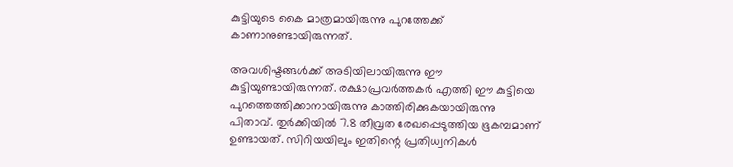കുട്ടിയുടെ കൈ മാത്രമായിരുന്നു പുറത്തേക്ക് കാണാനുണ്ടായിരുന്നത്.

അവശിഷ്ടങ്ങള്‍ക്ക് അടിയിലായിരുന്നു ഈ കുട്ടിയുണ്ടായിരുന്നത്. രക്ഷാപ്രവര്‍ത്തകര്‍ എത്തി ഈ കുട്ടിയെ പുറത്തെത്തിക്കാനായിരുന്നു കാത്തിരിക്കുകയായിരുന്നു പിതാവ്. തുര്‍ക്കിയില്‍ 7.8 തീവ്രത രേഖപ്പെടുത്തിയ ഭൂകമ്പമാണ് ഉണ്ടായത്. സിറിയയിലും ഇതിന്റെ പ്രതിധ്വനികള്‍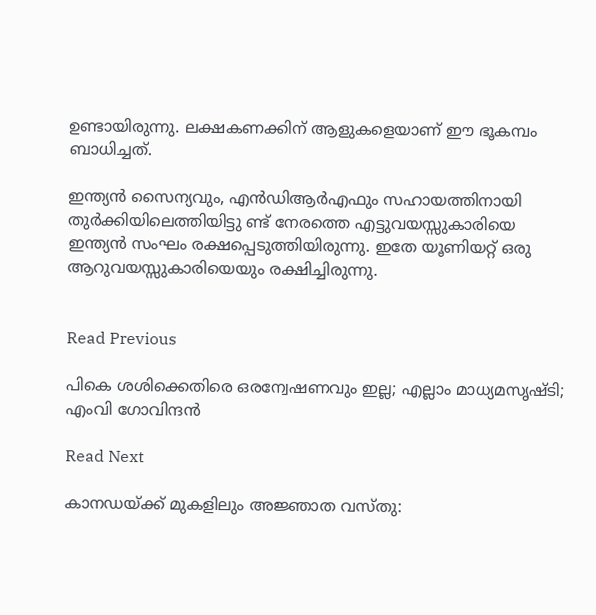ഉണ്ടായിരുന്നു. ലക്ഷകണക്കിന് ആളുകളെയാണ് ഈ ഭൂകമ്പം ബാധിച്ചത്.

ഇന്ത്യന്‍ സൈന്യവും, എന്‍ഡിആര്‍എഫും സഹായത്തിനായി തുര്‍ക്കിയിലെത്തിയിട്ടു ണ്ട് നേരത്തെ എട്ടുവയസ്സുകാരിയെ ഇന്ത്യന്‍ സംഘം രക്ഷപ്പെടുത്തിയിരുന്നു. ഇതേ യൂണിയറ്റ് ഒരു ആറുവയസ്സുകാരിയെയും രക്ഷിച്ചിരുന്നു.


Read Previous

പികെ ശശിക്കെതിരെ ഒരന്വേഷണവും ഇല്ല; എല്ലാം മാധ്യമസൃഷ്ടി; എംവി ഗോവിന്ദന്‍

Read Next

കാനഡയ്ക്ക് മുകളിലും അജ്ഞാത വസ്തു: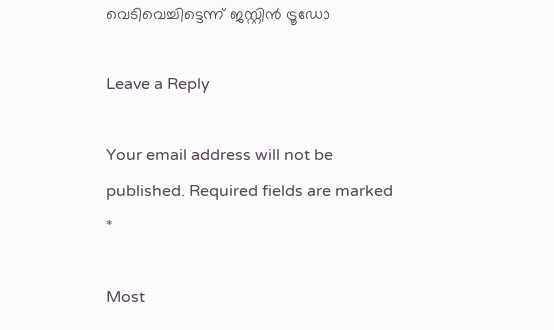വെടിവെച്ചിട്ടെന്ന് ജസ്റ്റിന്‍ ട്രൂഡോ

Leave a Reply

Your email address will not be published. Required fields are marked *

Most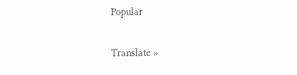Popular

Translate »